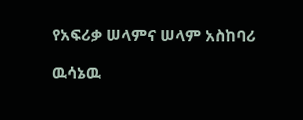የአፍሪቃ ሠላምና ሠላም አስከባሪ

ዉሳኔዉ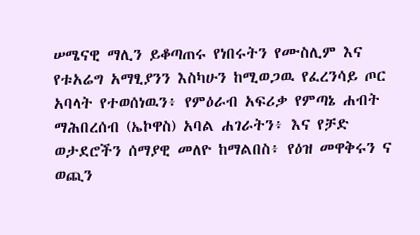ሠሜናዊ ማሊን ይቆጣጠሩ የነበሩትን የሙስሊም እና የቱአሬግ አማፂያንን እስካሁን ከሚወጋዉ የፈረንሳይ ጦር አባላት የተወሰነዉን፥ የምዕራብ አፍሪቃ የምጣኔ ሐብት ማሕበረሰብ (ኤኮዋስ) አባል ሐገራትን፥ እና የቻድ ወታደሮችን ሰማያዊ መለዮ ከማልበስ፥ የዕዝ መዋቅሩን ና ወጪን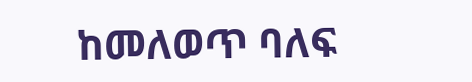ከመለወጥ ባለፍ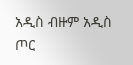አዲስ ብዙም አዲስ ጦር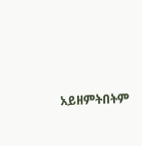አይዘምትበትም